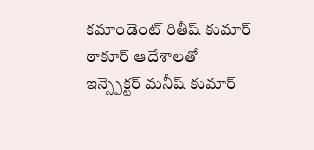కమాండెంట్ రితీష్ కుమార్ ఠాకూర్ ఆదేశాలతో
ఇన్స్పెక్టర్ మనీష్ కుమార్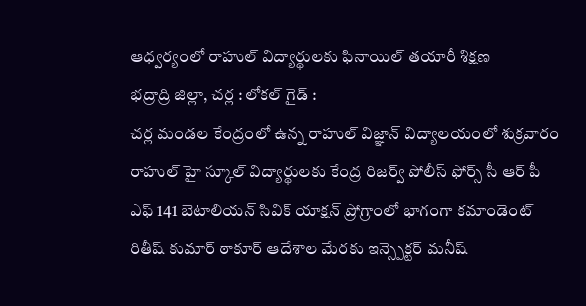ఆధ్వర్యంలో రాహుల్ విద్యార్థులకు ఫినాయిల్ తయారీ శిక్షణ
భద్రాద్రి జిల్లా, చర్ల : లోకల్ గైడ్ :
చర్ల మండల కేంద్రంలో ఉన్న రాహుల్ విజ్ఞాన్ విద్యాలయంలో శుక్రవారం రాహుల్ హై స్కూల్ విద్యార్థులకు కేంద్ర రిజర్వ్ పోలీస్ ఫోర్స్ సీ ఆర్ పీ ఎఫ్ 141 బెటాలియన్ సివిక్ యాక్షన్ ప్రోగ్రాంలో భాగంగా కమాండెంట్ రితీష్ కుమార్ ఠాకూర్ ఆదేశాల మేరకు ఇన్స్పెక్టర్ మనీష్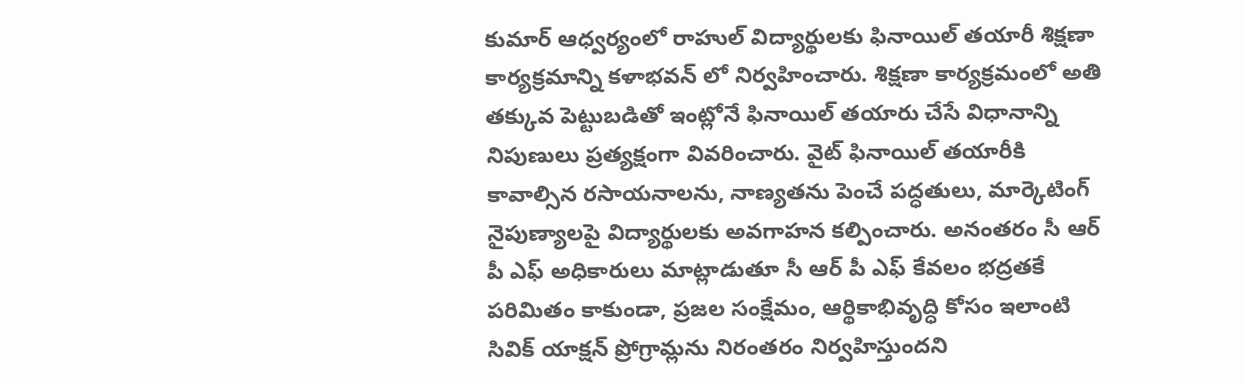కుమార్ ఆధ్వర్యంలో రాహుల్ విద్యార్థులకు ఫినాయిల్ తయారీ శిక్షణా కార్యక్రమాన్ని కళాభవన్ లో నిర్వహించారు. శిక్షణా కార్యక్రమంలో అతి తక్కువ పెట్టుబడితో ఇంట్లోనే ఫినాయిల్ తయారు చేసే విధానాన్ని నిపుణులు ప్రత్యక్షంగా వివరించారు. వైట్ ఫినాయిల్ తయారీకి కావాల్సిన రసాయనాలను, నాణ్యతను పెంచే పద్ధతులు, మార్కెటింగ్ నైపుణ్యాలపై విద్యార్థులకు అవగాహన కల్పించారు. అనంతరం సీ ఆర్ పీ ఎఫ్ అధికారులు మాట్లాడుతూ సీ ఆర్ పీ ఎఫ్ కేవలం భద్రతకే పరిమితం కాకుండా, ప్రజల సంక్షేమం, ఆర్థికాభివృద్ధి కోసం ఇలాంటి సివిక్ యాక్షన్ ప్రోగ్రామ్లను నిరంతరం నిర్వహిస్తుందని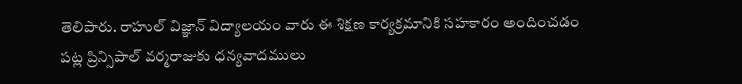తెలిపారు. రాహుల్ విజ్ఞాన్ విద్యాలయం వారు ఈ శిక్షణ కార్యక్రమానికి సహకారం అందించడం పట్ల ప్రిన్సిపాల్ వర్మరాజుకు ధన్యవాదములు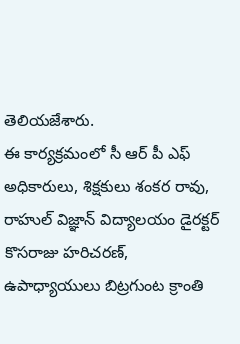తెలియజేశారు.
ఈ కార్యక్రమంలో సీ ఆర్ పీ ఎఫ్ అధికారులు, శిక్షకులు శంకర రావు, రాహుల్ విజ్ఞాన్ విద్యాలయం డైరక్టర్ కొసరాజు హరిచరణ్, ఉపాధ్యాయులు బిట్రగుంట క్రాంతి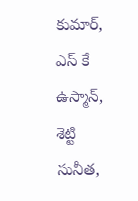కుమార్, ఎస్ కే ఉస్మాన్, శెట్టి సునీత,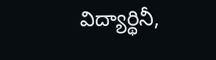విద్యార్థినీ,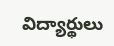విద్యార్థులు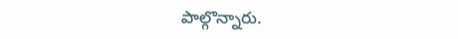పాల్గొన్నారు.